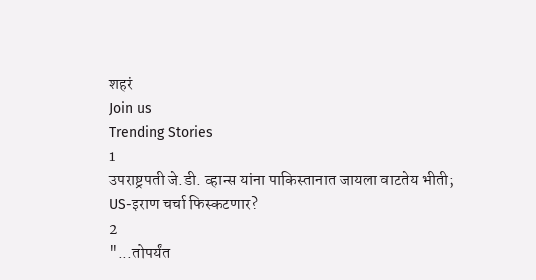शहरं
Join us
Trending Stories
1
उपराष्ट्रपती जे.डी. व्हान्स यांना पाकिस्तानात जायला वाटतेय भीती; US-इराण चर्चा फिस्कटणार?
2
"...तोपर्यंत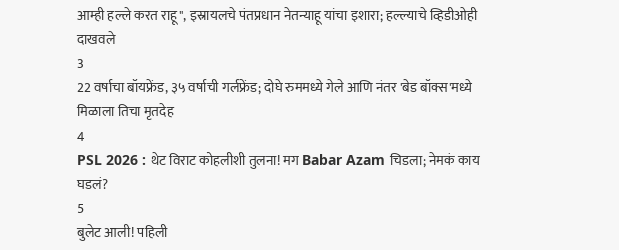आम्ही हल्ले करत राहू", इस्रायलचे पंतप्रधान नेतन्याहू यांचा इशारा; हल्ल्याचे व्हिडीओही दाखवले
3
22 वर्षाचा बॉयफ्रेंड, ३५ वर्षाची गर्लफ्रेंड; दोघे रुममध्ये गेले आणि नंतर 'बेड बॉक्स'मध्ये मिळाला तिचा मृतदेह
4
PSL 2026 : थेट विराट कोहलीशी तुलना! मग Babar Azam चिडला; नेमकं काय घडलं?
5
बुलेट आली! पहिली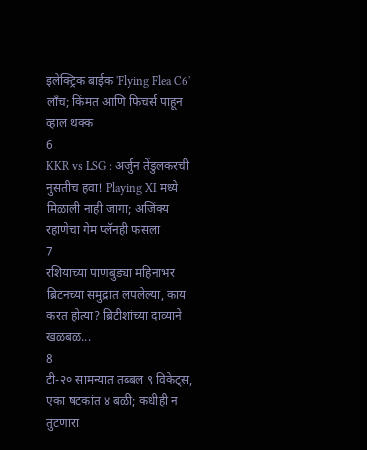इलेक्ट्रिक बाईक 'Flying Flea C6' लाँच; किंमत आणि फिचर्स पाहून व्हाल थक्क
6
KKR vs LSG : अर्जुन तेंडुलकरची नुसतीच हवा! Playing XI मध्ये मिळाली नाही जागा; अजिंक्य रहाणेचा गेम प्लॅनही फसला
7
रशियाच्या पाणबुड्या महिनाभर ब्रिटनच्या समुद्रात लपलेल्या, काय करत होत्या? ब्रिटीशांच्या दाव्याने खळबळ...
8
टी-२० सामन्यात तब्बल ९ विकेट्स, एका षटकांत ४ बळी; कधीही न तुटणारा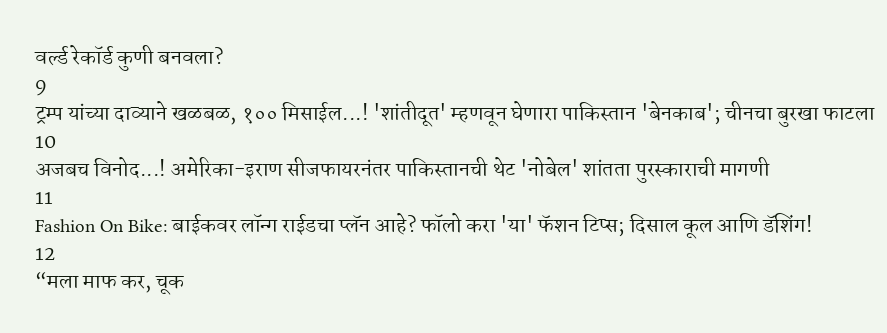वर्ल्ड रेकॉर्ड कुणी बनवला?
9
ट्रम्प यांच्या दाव्याने खळबळ, १०० मिसाईल...! 'शांतीदूत' म्हणवून घेणारा पाकिस्तान 'बेनकाब'; चीनचा बुरखा फाटला
10
अजबच विनोद...! अमेरिका-इराण सीजफायरनंतर पाकिस्तानची थेट 'नोबेल' शांतता पुरस्काराची मागणी
11
Fashion On Bike: बाईकवर लॉन्ग राईडचा प्लॅन आहे? फॉलो करा 'या' फॅशन टिप्स; दिसाल कूल आणि डॅशिंग!
12
“मला माफ कर, चूक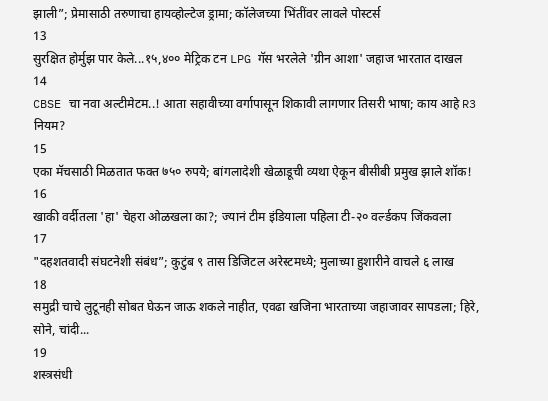झाली”; प्रेमासाठी तरुणाचा हायव्होल्टेज ड्रामा; कॉलेजच्या भिंतींवर लावले पोस्टर्स
13
सुरक्षित होर्मुझ पार केले...१५,४०० मेट्रिक टन LPG गॅस भरलेले 'ग्रीन आशा' जहाज भारतात दाखल
14
CBSE चा नवा अल्टीमेटम..! आता सहावीच्या वर्गापासून शिकावी लागणार तिसरी भाषा; काय आहे R3 नियम?
15
एका मॅचसाठी मिळतात फक्त ७५० रुपये; बांगलादेशी खेळाडूची व्यथा ऐकून बीसीबी प्रमुख झाले शॉक!
16
खाकी वर्दीतला 'हा' चेहरा ओळखला का?; ज्यानं टीम इंडियाला पहिला टी-२० वर्ल्डकप जिंकवला
17
"दहशतवादी संघटनेशी संबंध”; कुटुंब ९ तास डिजिटल अरेस्टमध्ये; मुलाच्या हुशारीने वाचले ६ लाख
18
समुद्री चाचे लुटूनही सोबत घेऊन जाऊ शकले नाहीत, एवढा खजिना भारताच्या जहाजावर सापडला; हिरे, सोने, चांदी...
19
शस्त्रसंधी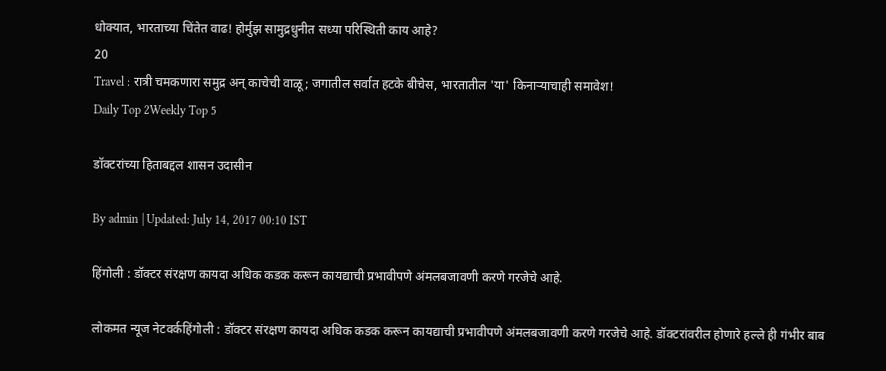धोक्यात, भारताच्या चिंतेत वाढ! होर्मुझ सामुद्रधुनीत सध्या परिस्थिती काय आहे?
20
Travel : रात्री चमकणारा समुद्र अन् काचेची वाळू; जगातील सर्वात हटके बीचेस, भारतातील 'या' किनाऱ्याचाही समावेश!
Daily Top 2Weekly Top 5

डॉक्टरांच्या हिताबद्दल शासन उदासीन

By admin | Updated: July 14, 2017 00:10 IST

हिंगोली : डॉक्टर संरक्षण कायदा अधिक कडक करून कायद्याची प्रभावीपणे अंमलबजावणी करणे गरजेचे आहे.

लोकमत न्यूज नेटवर्कहिंगोली : डॉक्टर संरक्षण कायदा अधिक कडक करून कायद्याची प्रभावीपणे अंमलबजावणी करणे गरजेचे आहे. डॉक्टरांवरील होणारे हल्ले ही गंभीर बाब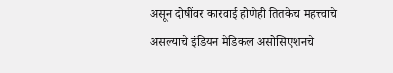असून दोषींवर कारवाई होणेही तितकेच महत्त्वाचे असल्याचे इंडियन मेडिकल असोसिएशनचे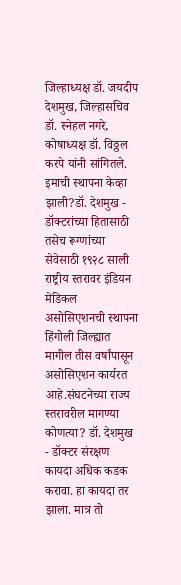जिल्हाध्यक्ष डॉ. जयदीप देशमुख, जिल्हासचिव डॉ. स्नेहल नगरे, कोषाध्यक्ष डॉ. विठ्ठल करपे यांनी सांगितले. इमाची स्थापना केव्हा झाली?डॉ. देशमुख - डॉक्टरांच्या हितासाठी तसेच रूग्णांच्या सेवेसाठी १९२८ साली राष्ट्रीय स्तरावर इंडियन मेडिकल असोसिएशनची स्थापना हिंगोली जिल्ह्यात मागील तीस वर्षांपासून असोसिएशन कार्यरत आहे.संघटनेच्या राज्य स्तरावरील मागण्या कोणत्या? डॉ. देशमुख - डॉक्टर संरक्षण कायदा अधिक कडक करावा. हा कायदा तर झाला. मात्र तो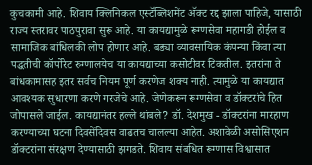कुचकामी आहे. शिवाय क्लिनिकल एस्टॅब्लिशमेंट अ‍ॅक्ट रद्द झाला पाहिजे, यासाठी राज्य स्तरावर पाठपुरावा सुरू आहे. या कायद्यामुळे रूग्णसेवा महागडी होईल व सामाजिक बांधिलकी लोप होणार आहे. बड्या व्यावसायिक कंपन्या किंवा त्या पद्धतीची कॉर्पोरेट रुग्णालयेच या कायद्याच्या कसोटीवर टिकतील. इतरांना ते बांधकामासह इतर सर्वच नियम पूर्ण करणेज शक्य नाही. त्यामुळे या कायद्यात आवश्यक सुधारणा करणे गरजेचे आहे. जेणेकरून रूग्णसेवा व डॉक्टरांचे हित जोपासले जाईल. कायद्यानंतर हल्ले थांबले? डॉ. देशमुख - डॉक्टरांना मारहाण करण्याच्या घटना दिवसेंदिवस वाढतच चालल्या आहेत. अशावेळी असोसिएशन डॉक्टरांना संरक्षण देण्यासाठी झगडते. शिवाय संबधित रूग्णास विश्वासात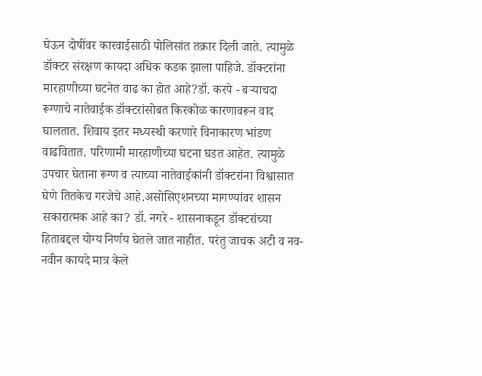घेऊन दोषींवर कारवाईसाठी पोलिसांत तक्रार दिली जाते. त्यामुळे डॉक्टर संरक्षण कायदा अधिक कडक झाला पाहिजे. डॉक्टरांना मारहाणीच्या घटनेत वाढ का होत आहे?डॉ. करपे - बऱ्याचदा रूग्णाचे नातेवाईक डॉक्टरांसोबत किरकोळ कारणावरून वाद घालतात. शिवाय इतर मध्यस्थी करणारे विनाकारण भांडण वाढवितात. परिणामी मारहाणीच्या घटना घडत आहेत. त्यामुळे उपचार घेताना रूग्ण व त्याच्या नातेवाईकांनी डॉक्टरांना विश्वासात घेणे तितकेच गरजेचे आहे.असोसिएशनच्या मागण्यांवर शासन सकारात्मक आहे का? डॉ. नगरे - शासनाकडून डॉक्टरांच्या हिताबद्दल योग्य निर्णय घेतले जात नाहीत. परंतु जाचक अटी व नव-नवीन कायदे मात्र केले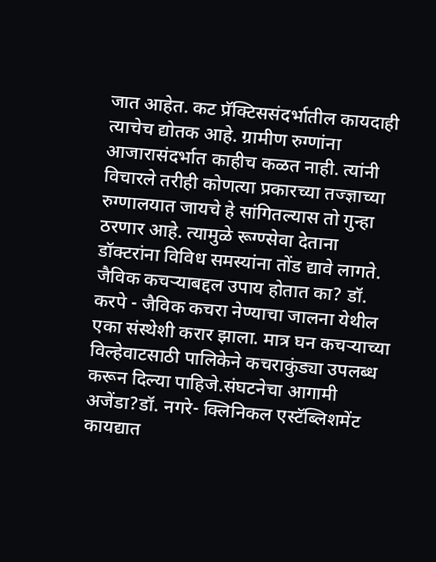जात आहेत. कट प्रॅक्टिससंदर्भातील कायदाही त्याचेच द्योतक आहे. ग्रामीण रुग्णांना आजारासंदर्भात काहीच कळत नाही. त्यांनी विचारले तरीही कोणत्या प्रकारच्या तज्ज्ञाच्या रुग्णालयात जायचे हे सांगितल्यास तो गुन्हा ठरणार आहे. त्यामुळे रूग्ण्सेवा देताना डॉक्टरांना विविध समस्यांना तोंड द्यावे लागते. जैविक कचऱ्याबद्दल उपाय होतात का? डॉ. करपे - जैविक कचरा नेण्याचा जालना येथील एका संस्थेशी करार झाला. मात्र घन कचऱ्याच्या विल्हेवाटसाठी पालिकेने कचराकुंड्या उपलब्ध करून दिल्या पाहिजे.संघटनेचा आगामी अजेंडा?डॉ. नगरे- क्लिनिकल एस्टॅब्लिशमेंट कायद्यात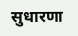सुधारणा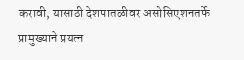करावी, यासाठी देशपातळीवर असोसिएशनतर्फे प्रामुख्याने प्रयत्न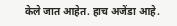केले जात आहेत. हाच अजेंडा आहे.